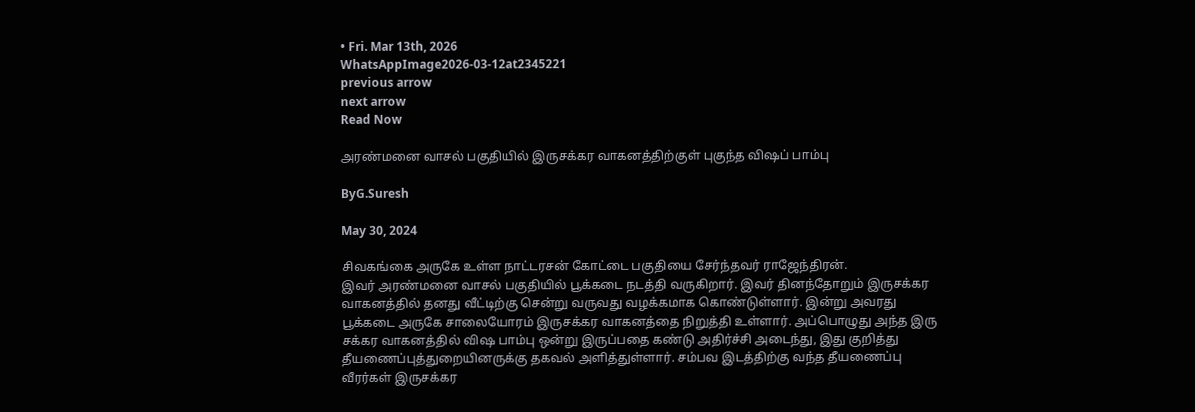• Fri. Mar 13th, 2026
WhatsAppImage2026-03-12at2345221
previous arrow
next arrow
Read Now

அரண்மனை வாசல் பகுதியில் இருசக்கர வாகனத்திற்குள் புகுந்த விஷப் பாம்பு

ByG.Suresh

May 30, 2024

சிவகங்கை அருகே உள்ள நாட்டரசன் கோட்டை பகுதியை சேர்ந்தவர் ராஜேந்திரன்.
இவர் அரண்மனை வாசல் பகுதியில் பூக்கடை நடத்தி வருகிறார். இவர் தினந்தோறும் இருசக்கர வாகனத்தில் தனது வீட்டிற்கு சென்று வருவது வழக்கமாக கொண்டுள்ளார். இன்று அவரது பூக்கடை அருகே சாலையோரம் இருசக்கர வாகனத்தை நிறுத்தி உள்ளார். அப்பொழுது அந்த இரு சக்கர வாகனத்தில் விஷ பாம்பு ஒன்று இருப்பதை கண்டு அதிர்ச்சி அடைந்து, இது குறித்து தீயணைப்புத்துறையினருக்கு தகவல் அளித்துள்ளார். சம்பவ இடத்திற்கு வந்த தீயணைப்பு வீரர்கள் இருசக்கர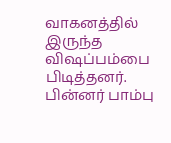வாகனத்தில்
இருந்த விஷப்பம்பை பிடித்தனர். பின்னர் பாம்பு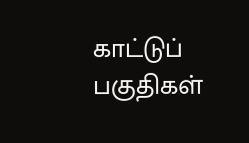காட்டுப் பகுதிகள்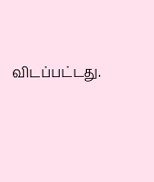விடப்பட்டது.